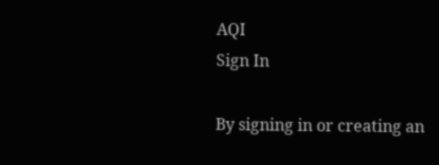AQI
Sign In

By signing in or creating an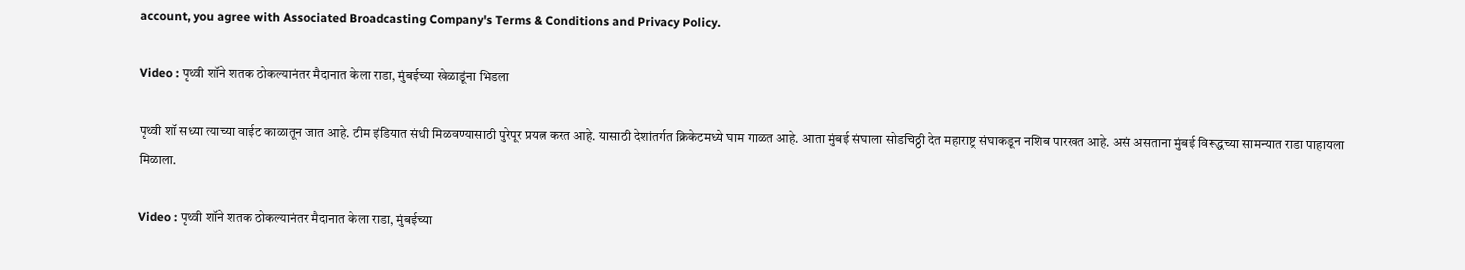account, you agree with Associated Broadcasting Company's Terms & Conditions and Privacy Policy.

Video : पृथ्वी शॉने शतक ठोकल्यानंतर मैदानात केला राडा, मुंबईच्या खेळाडूंना भिडला

पृथ्वी शॉ सध्या त्याच्या वाईट काळातून जात आहे. टीम इंडियात संधी मिळवण्यासाठी पुरेपूर प्रयत्न करत आहे. यासाठी देशांतर्गत क्रिकेटमध्ये घाम गाळत आहे. आता मुंबई संघाला सोडचिठ्ठी देत महाराष्ट्र संघाकडून नशिब पारखत आहे. असं असताना मुंबई विरूद्धच्या सामन्यात राडा पाहायला मिळाला.

Video : पृथ्वी शॉने शतक ठोकल्यानंतर मैदानात केला राडा, मुंबईच्या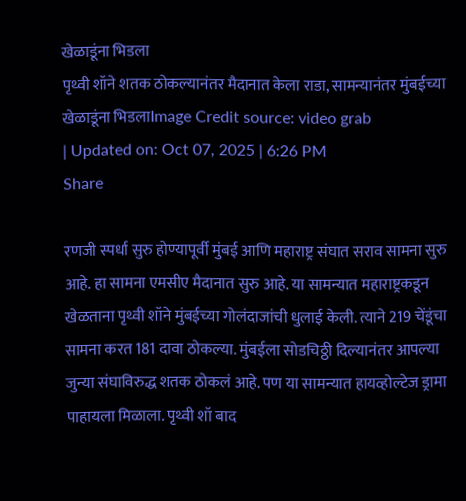खेळाडूंना भिडला
पृथ्वी शॉने शतक ठोकल्यानंतर मैदानात केला राडा, सामन्यानंतर मुंबईच्या खेळाडूंना भिडलाImage Credit source: video grab
| Updated on: Oct 07, 2025 | 6:26 PM
Share

रणजी स्पर्धा सुरु होण्यापूर्वी मुंबई आणि महाराष्ट्र संघात सराव सामना सुरु आहे. हा सामना एमसीए मैदानात सुरु आहे. या सामन्यात महाराष्ट्रकडून खेळताना पृथ्वी शॉने मुंबईच्या गोलंदाजांची धुलाई केली. त्याने 219 चेंडूंचा सामना करत 181 दावा ठोकल्या. मुंबईला सोडचिठ्ठी दिल्यानंतर आपल्या जुन्या संघाविरुद्ध शतक ठोकलं आहे. पण या सामन्यात हायव्होल्टेज ड्रामा पाहायला मिळाला. पृथ्वी शॉ बाद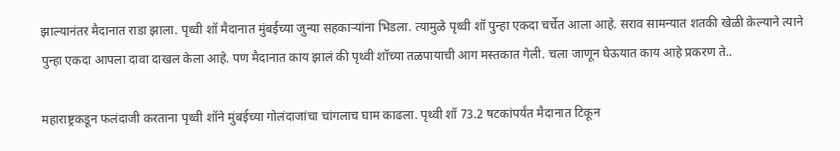झाल्यानंतर मैदानात राडा झाला. पृथ्वी शॉ मैदानात मुंबईच्या जुन्या सहकाऱ्यांना भिडला. त्यामुळे पृथ्वी शॉ पुन्हा एकदा चर्चेत आला आहे. सराव सामन्यात शतकी खेळी केल्याने त्याने पुन्हा एकदा आपला दावा दाखल केला आहे. पण मैदानात काय झालं की पृथ्वी शॉच्या तळपायाची आग मस्तकात गेली. चला जाणून घेऊयात काय आहे प्रकरण ते..

महाराष्ट्रकडून फलंदाजी करताना पृथ्वी शॉने मुंबईच्या गोलंदाजांचा चांगलाच घाम काढला. पृथ्वी शॉ 73.2 षटकांपर्यंत मैदानात टिकून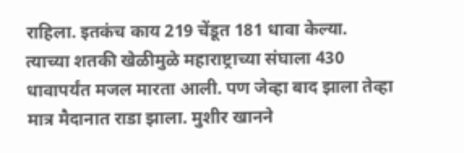राहिला. इतकंच काय 219 चेंडूत 181 धावा केल्या. त्याच्या शतकी खेळीमुळे महाराष्ट्राच्या संघाला 430 धावापर्यंत मजल मारता आली. पण जेव्हा बाद झाला तेव्हा मात्र मैदानात राडा झाला. मुशीर खानने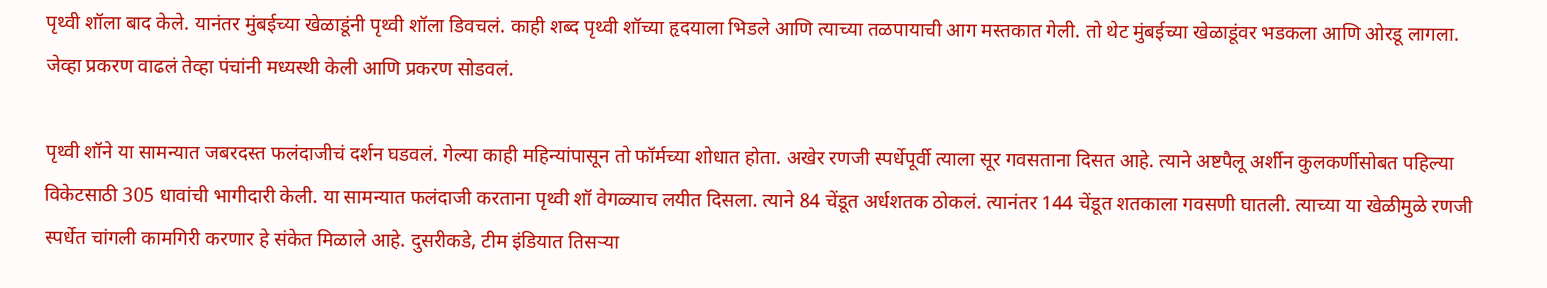पृथ्वी शॉला बाद केले. यानंतर मुंबईच्या खेळाडूंनी पृथ्वी शॉला डिवचलं. काही शब्द पृथ्वी शॉच्या हृदयाला भिडले आणि त्याच्या तळपायाची आग मस्तकात गेली. तो थेट मुंबईच्या खेळाडूंवर भडकला आणि ओरडू लागला. जेव्हा प्रकरण वाढलं तेव्हा पंचांनी मध्यस्थी केली आणि प्रकरण सोडवलं.

पृथ्वी शॉने या सामन्यात जबरदस्त फलंदाजीचं दर्शन घडवलं. गेल्या काही महिन्यांपासून तो फॉर्मच्या शोधात होता. अखेर रणजी स्पर्धेपूर्वी त्याला सूर गवसताना दिसत आहे. त्याने अष्टपैलू अर्शीन कुलकर्णीसोबत पहिल्या विकेटसाठी 305 धावांची भागीदारी केली. या सामन्यात फलंदाजी करताना पृथ्वी शॉ वेगळ्याच लयीत दिसला. त्याने 84 चेंडूत अर्धशतक ठोकलं. त्यानंतर 144 चेंडूत शतकाला गवसणी घातली. त्याच्या या खेळीमुळे रणजी स्पर्धेत चांगली कामगिरी करणार हे संकेत मिळाले आहे. दुसरीकडे, टीम इंडियात तिसऱ्या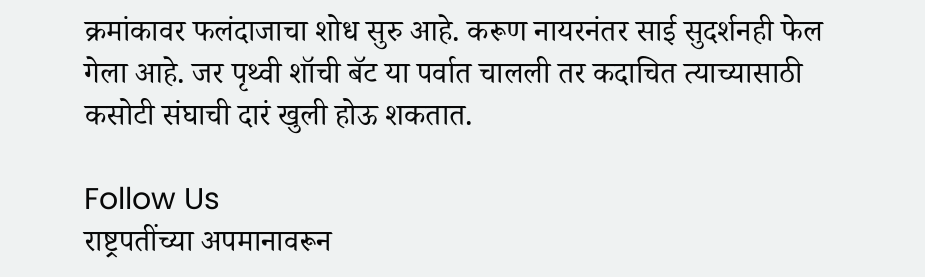क्रमांकावर फलंदाजाचा शोध सुरु आहे. करूण नायरनंतर साई सुदर्शनही फेल गेला आहे. जर पृथ्वी शॉची बॅट या पर्वात चालली तर कदाचित त्याच्यासाठी कसोटी संघाची दारं खुली होऊ शकतात.

Follow Us
राष्ट्रपतींच्या अपमानावरून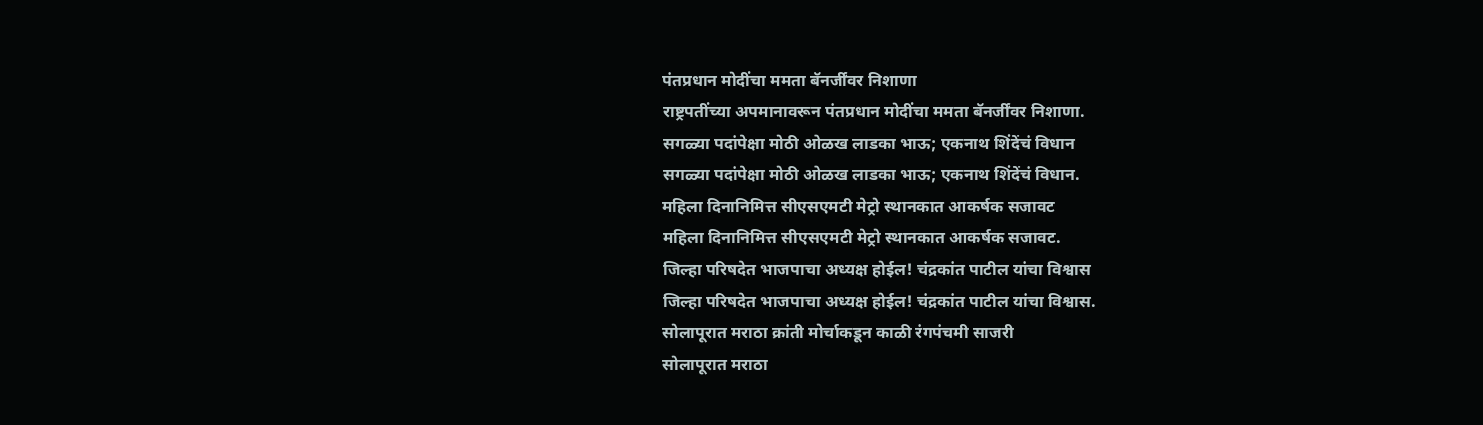पंतप्रधान मोदींचा ममता बॅनर्जींवर निशाणा
राष्ट्रपतींच्या अपमानावरून पंतप्रधान मोदींचा ममता बॅनर्जींवर निशाणा.
सगळ्या पदांपेक्षा मोठी ओळख लाडका भाऊ; एकनाथ शिंदेंचं विधान
सगळ्या पदांपेक्षा मोठी ओळख लाडका भाऊ; एकनाथ शिंदेंचं विधान.
महिला दिनानिमित्त सीएसएमटी मेट्रो स्थानकात आकर्षक सजावट
महिला दिनानिमित्त सीएसएमटी मेट्रो स्थानकात आकर्षक सजावट.
जिल्हा परिषदेत भाजपाचा अध्यक्ष होईल! चंद्रकांत पाटील यांचा विश्वास
जिल्हा परिषदेत भाजपाचा अध्यक्ष होईल! चंद्रकांत पाटील यांचा विश्वास.
सोलापूरात मराठा क्रांती मोर्चाकडून काळी रंगपंचमी साजरी
सोलापूरात मराठा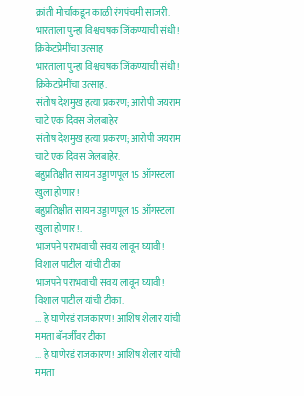क्रांती मोर्चाकडून काळी रंगपंचमी साजरी.
भारताला पुन्हा विश्वचषक जिंकण्याची संधी! क्रिकेटप्रेमींचा उत्साह
भारताला पुन्हा विश्वचषक जिंकण्याची संधी! क्रिकेटप्रेमींचा उत्साह.
संतोष देशमुख हत्या प्रकरण; आरोपी जयराम चाटे एक दिवस जेलबाहेर
संतोष देशमुख हत्या प्रकरण; आरोपी जयराम चाटे एक दिवस जेलबाहेर.
बहुप्रतिक्षीत सायन उड्डाणपूल 15 ऑगस्टला खुला होणार!
बहुप्रतिक्षीत सायन उड्डाणपूल 15 ऑगस्टला खुला होणार!.
भाजपने पराभवाची सवय लावून घ्यावी! विशाल पाटील यांची टीका
भाजपने पराभवाची सवय लावून घ्यावी! विशाल पाटील यांची टीका.
... हे घाणेरडं राजकारण! आशिष शेलार यांची ममता बॅनर्जींवर टीका
... हे घाणेरडं राजकारण! आशिष शेलार यांची ममता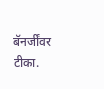बॅनर्जींवर टीका.